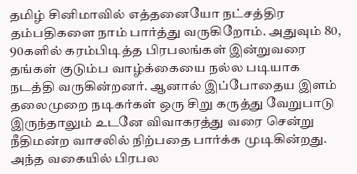தமிழ் சினிமாவில் எத்தனையோ நட்சத்திர தம்பதிகளை நாம் பார்த்து வருகிறோம். அதுவும் 80, 90களில் கரம்பிடித்த பிரபலங்கள் இன்றுவரை தங்கள் குடும்ப வாழ்க்கையை நல்ல படியாக நடத்தி வருகின்றனர். ஆனால் இப்போதைய இளம் தலைமுறை நடிகர்கள் ஒரு சிறு கருத்து வேறுபாடு இருந்தாலும் உடனே விவாகரத்து வரை சென்று நீதிமன்ற வாசலில் நிற்பதை பார்க்க முடிகின்றது.
அந்த வகையில் பிரபல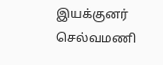இயக்குனர் செல்வமணி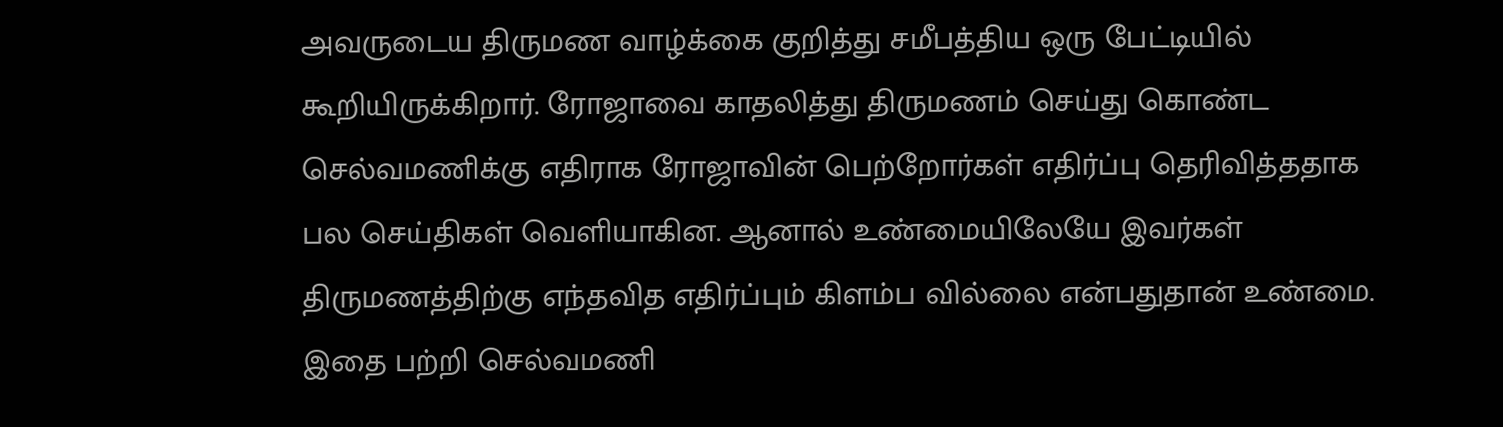அவருடைய திருமண வாழ்க்கை குறித்து சமீபத்திய ஒரு பேட்டியில் கூறியிருக்கிறார். ரோஜாவை காதலித்து திருமணம் செய்து கொண்ட செல்வமணிக்கு எதிராக ரோஜாவின் பெற்றோர்கள் எதிர்ப்பு தெரிவித்ததாக பல செய்திகள் வெளியாகின. ஆனால் உண்மையிலேயே இவர்கள் திருமணத்திற்கு எந்தவித எதிர்ப்பும் கிளம்ப வில்லை என்பதுதான் உண்மை.
இதை பற்றி செல்வமணி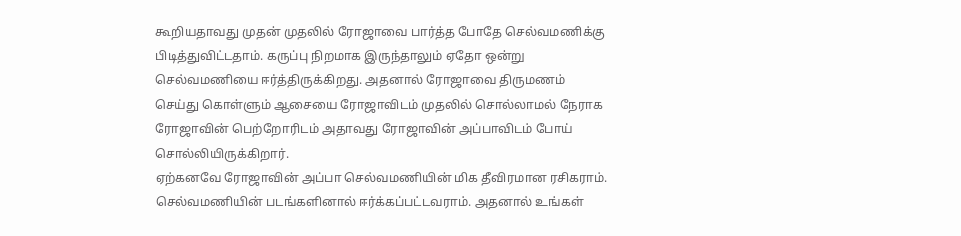கூறியதாவது முதன் முதலில் ரோஜாவை பார்த்த போதே செல்வமணிக்கு பிடித்துவிட்டதாம். கருப்பு நிறமாக இருந்தாலும் ஏதோ ஒன்று செல்வமணியை ஈர்த்திருக்கிறது. அதனால் ரோஜாவை திருமணம் செய்து கொள்ளும் ஆசையை ரோஜாவிடம் முதலில் சொல்லாமல் நேராக ரோஜாவின் பெற்றோரிடம் அதாவது ரோஜாவின் அப்பாவிடம் போய் சொல்லியிருக்கிறார்.
ஏற்கனவே ரோஜாவின் அப்பா செல்வமணியின் மிக தீவிரமான ரசிகராம். செல்வமணியின் படங்களினால் ஈர்க்கப்பட்டவராம். அதனால் உங்கள்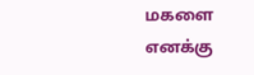மகளை எனக்கு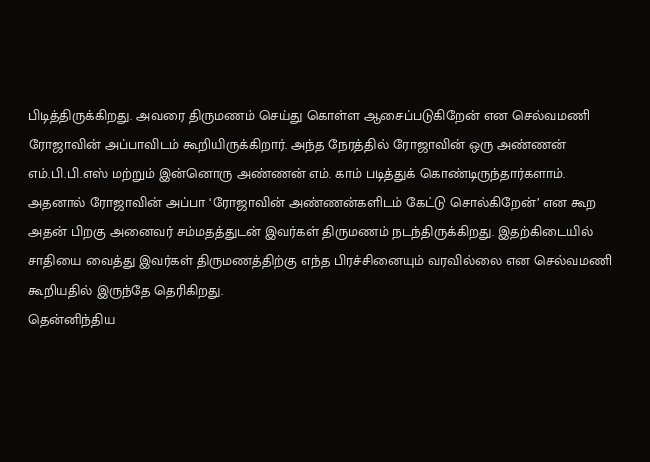பிடித்திருக்கிறது. அவரை திருமணம் செய்து கொள்ள ஆசைப்படுகிறேன் என செல்வமணி ரோஜாவின் அப்பாவிடம் கூறியிருக்கிறார். அந்த நேரத்தில் ரோஜாவின் ஒரு அண்ணன் எம்.பி.பி.எஸ் மற்றும் இன்னொரு அண்ணன் எம். காம் படித்துக் கொண்டிருந்தார்களாம்.
அதனால் ரோஜாவின் அப்பா ‘ரோஜாவின் அண்ணன்களிடம் கேட்டு சொல்கிறேன்’ என கூற அதன் பிறகு அனைவர் சம்மதத்துடன் இவர்கள் திருமணம் நடந்திருக்கிறது. இதற்கிடையில் சாதியை வைத்து இவர்கள் திருமணத்திற்கு எந்த பிரச்சினையும் வரவில்லை என செல்வமணி கூறியதில் இருந்தே தெரிகிறது.
தென்னிந்திய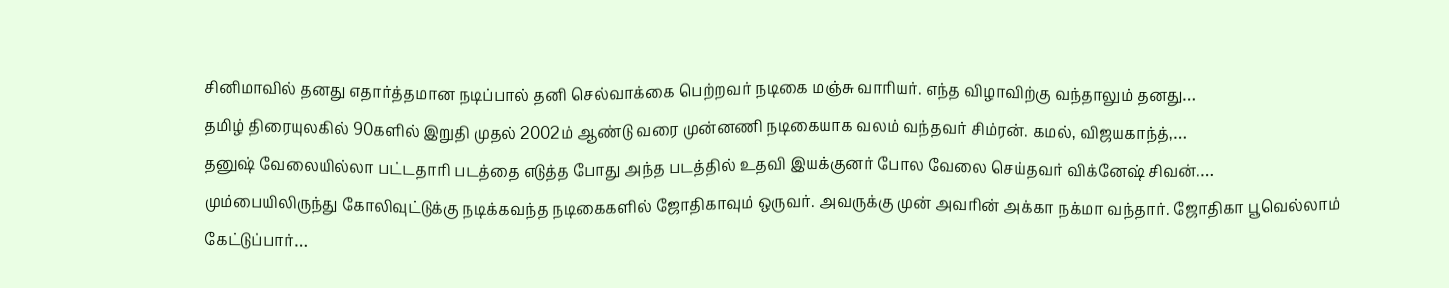சினிமாவில் தனது எதார்த்தமான நடிப்பால் தனி செல்வாக்கை பெற்றவர் நடிகை மஞ்சு வாரியர். எந்த விழாவிற்கு வந்தாலும் தனது…
தமிழ் திரையுலகில் 90களில் இறுதி முதல் 2002ம் ஆண்டு வரை முன்னணி நடிகையாக வலம் வந்தவர் சிம்ரன். கமல், விஜயகாந்த்,…
தனுஷ் வேலையில்லா பட்டதாரி படத்தை எடுத்த போது அந்த படத்தில் உதவி இயக்குனர் போல வேலை செய்தவர் விக்னேஷ் சிவன்.…
மும்பையிலிருந்து கோலிவுட்டுக்கு நடிக்கவந்த நடிகைகளில் ஜோதிகாவும் ஒருவர். அவருக்கு முன் அவரின் அக்கா நக்மா வந்தார். ஜோதிகா பூவெல்லாம் கேட்டுப்பார்…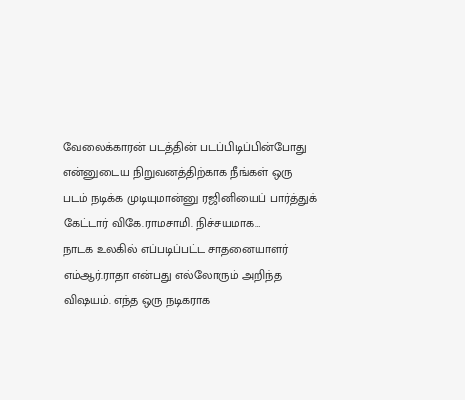வேலைக்காரன் படத்தின் படப்பிடிப்பின்போது என்னுடைய நிறுவனத்திற்காக நீங்கள் ஒரு படம் நடிக்க முடியுமான்னு ரஜினியைப் பார்த்துக் கேட்டார் விகே.ராமசாமி. நிச்சயமாக…
நாடக உலகில் எப்படிப்பட்ட சாதனையாளர் எம்ஆர்.ராதா என்பது எல்லோரும் அறிந்த விஷயம். எந்த ஒரு நடிகராக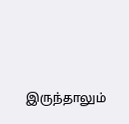இருந்தாலும்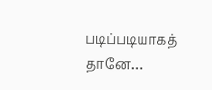படிப்படியாகத் தானே…